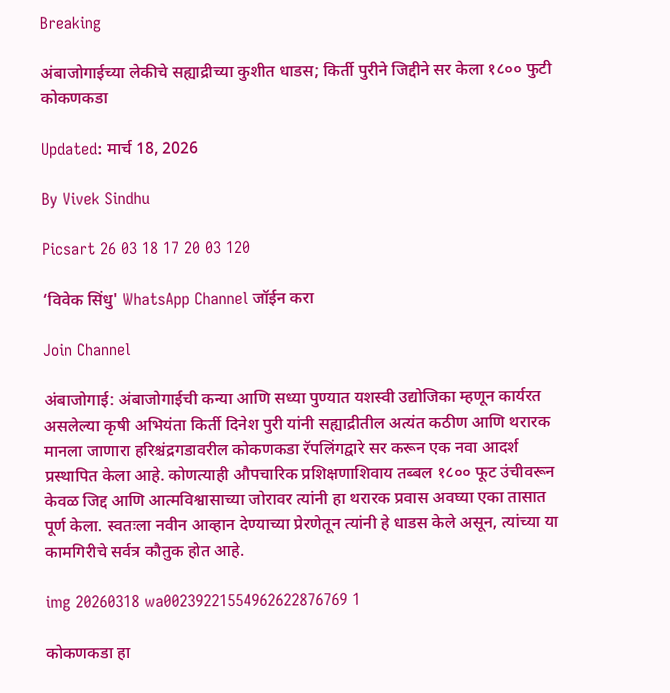Breaking

अंबाजोगाईच्या लेकीचे सह्याद्रीच्या कुशीत धाडस; किर्ती पुरीने जिद्दीने सर केला १८०० फुटी कोकणकडा

Updated: मार्च 18, 2026

By Vivek Sindhu

Picsart 26 03 18 17 20 03 120

‘विवेक सिंधु' WhatsApp Channel जॉईन करा

Join Channel

अंबाजोगाई: अंबाजोगाईची कन्या आणि सध्या पुण्यात यशस्वी उद्योजिका म्हणून कार्यरत असलेल्या कृषी अभियंता किर्ती दिनेश पुरी यांनी सह्याद्रीतील अत्यंत कठीण आणि थरारक मानला जाणारा हरिश्चंद्रगडावरील कोकणकडा रॅपलिंगद्वारे सर करून एक नवा आदर्श प्रस्थापित केला आहे. कोणत्याही औपचारिक प्रशिक्षणाशिवाय तब्बल १८०० फूट उंचीवरून केवळ जिद्द आणि आत्मविश्वासाच्या जोरावर त्यांनी हा थरारक प्रवास अवघ्या एका तासात पूर्ण केला. स्वतःला नवीन आव्हान देण्याच्या प्रेरणेतून त्यांनी हे धाडस केले असून, त्यांच्या या कामगिरीचे सर्वत्र कौतुक होत आहे.

img 20260318 wa00239221554962622876769 1

कोकणकडा हा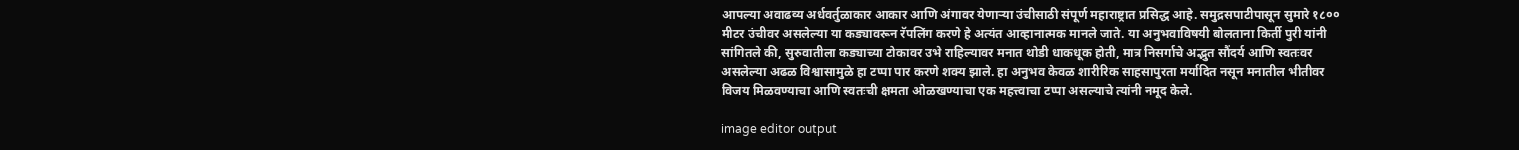आपल्या अवाढव्य अर्धवर्तुळाकार आकार आणि अंगावर येणाऱ्या उंचीसाठी संपूर्ण महाराष्ट्रात प्रसिद्ध आहे. समुद्रसपाटीपासून सुमारे १८०० मीटर उंचीवर असलेल्या या कड्यावरून रॅपलिंग करणे हे अत्यंत आव्हानात्मक मानले जाते. या अनुभवाविषयी बोलताना किर्ती पुरी यांनी सांगितले की, सुरुवातीला कड्याच्या टोकावर उभे राहिल्यावर मनात थोडी धाकधूक होती, मात्र निसर्गाचे अद्भुत सौंदर्य आणि स्वतःवर असलेल्या अढळ विश्वासामुळे हा टप्पा पार करणे शक्य झाले. हा अनुभव केवळ शारीरिक साहसापुरता मर्यादित नसून मनातील भीतीवर विजय मिळवण्याचा आणि स्वतःची क्षमता ओळखण्याचा एक महत्त्वाचा टप्पा असल्याचे त्यांनी नमूद केले.

image editor output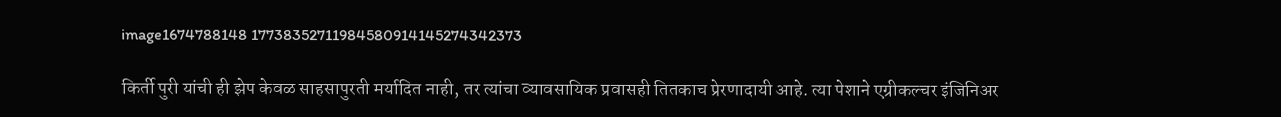image1674788148 17738352711984580914145274342373

किर्ती पुरी यांची ही झेप केवळ साहसापुरती मर्यादित नाही, तर त्यांचा व्यावसायिक प्रवासही तितकाच प्रेरणादायी आहे. त्या पेशाने एग्रीकल्चर इंजिनिअर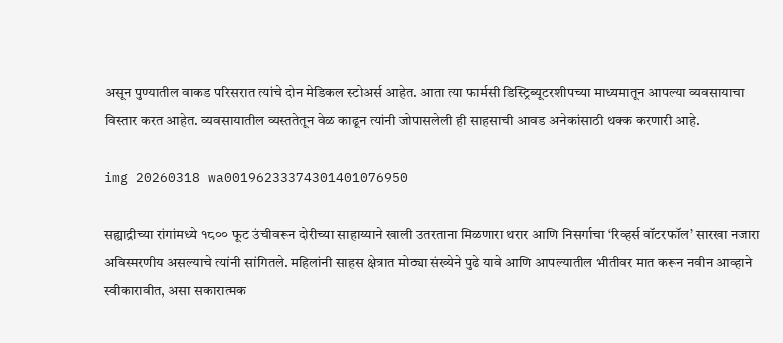असून पुण्यातील वाकड परिसरात त्यांचे दोन मेडिकल स्टोअर्स आहेत. आता त्या फार्मसी डिस्ट्रिब्यूटरशीपच्या माध्यमातून आपल्या व्यवसायाचा विस्तार करत आहेत. व्यवसायातील व्यस्ततेतून वेळ काढून त्यांनी जोपासलेली ही साहसाची आवड अनेकांसाठी थक्क करणारी आहे.

img 20260318 wa00196233374301401076950

सह्याद्रीच्या रांगांमध्ये १८०० फूट उंचीवरून दोरीच्या साहाय्याने खाली उतरताना मिळणारा थरार आणि निसर्गाचा ‘रिव्हर्स वॉटरफॉल’ सारखा नजारा अविस्मरणीय असल्याचे त्यांनी सांगितले. महिलांनी साहस क्षेत्रात मोठ्या संख्येने पुढे यावे आणि आपल्यातील भीतीवर मात करून नवीन आव्हाने स्वीकारावीत, असा सकारात्मक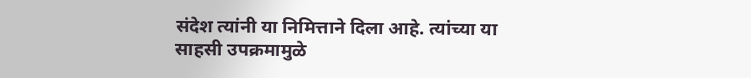संदेश त्यांनी या निमित्ताने दिला आहे. त्यांच्या या साहसी उपक्रमामुळे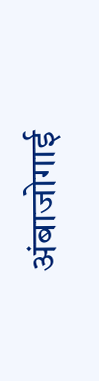अंबाजोगाई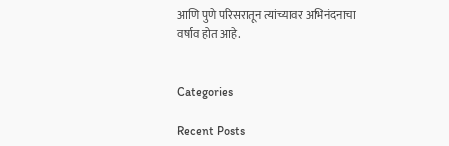आणि पुणे परिसरातून त्यांच्यावर अभिनंदनाचा वर्षाव होत आहे.


Categories

Recent Posts